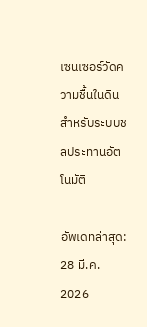เซนเซอร์วัดความชื้นในดิน สำหรับระบบชลประทานอัตโนมัติ

อัพเดทล่าสุด: 28 มี.ค. 2026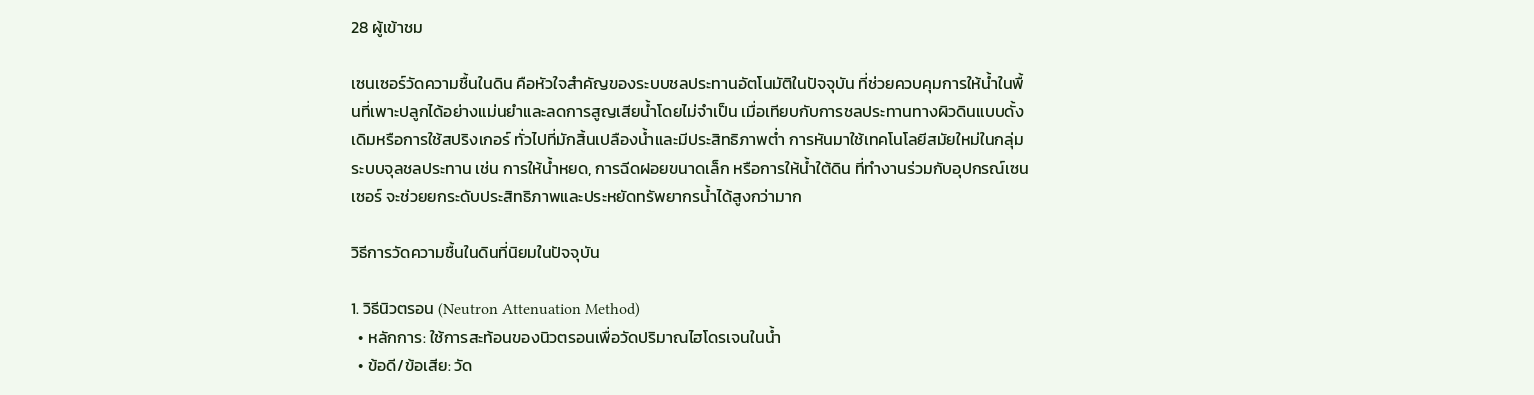28 ผู้เข้าชม

เซนเซอร์วัดความชื้นในดิน คือหัวใจสำคัญของระบบชลประทานอัตโนมัติในปัจจุบัน ที่ช่วยควบคุมการให้น้ำในพื้นที่เพาะปลูกได้อย่างแม่นยำและลดการสูญเสียน้ำโดยไม่จำเป็น เมื่อเทียบกับการชลประทานทางผิวดินแบบดั้งเดิมหรือการใช้สปริงเกอร์ ทั่วไปที่มักสิ้นเปลืองน้ำและมีประสิทธิภาพต่ำ การหันมาใช้เทคโนโลยีสมัยใหม่ในกลุ่มระบบจุลชลประทาน เช่น การให้น้ำหยด, การฉีดฝอยขนาดเล็ก หรือการให้น้ำใต้ดิน ที่ทำงานร่วมกับอุปกรณ์เซนเซอร์ จะช่วยยกระดับประสิทธิภาพและประหยัดทรัพยากรน้ำได้สูงกว่ามาก

วิธีการวัดความชื้นในดินที่นิยมในปัจจุบัน

1. วิธีนิวตรอน (Neutron Attenuation Method)
  • หลักการ: ใช้การสะท้อนของนิวตรอนเพื่อวัดปริมาณไฮโดรเจนในน้ำ
  • ข้อดี/ข้อเสีย: วัด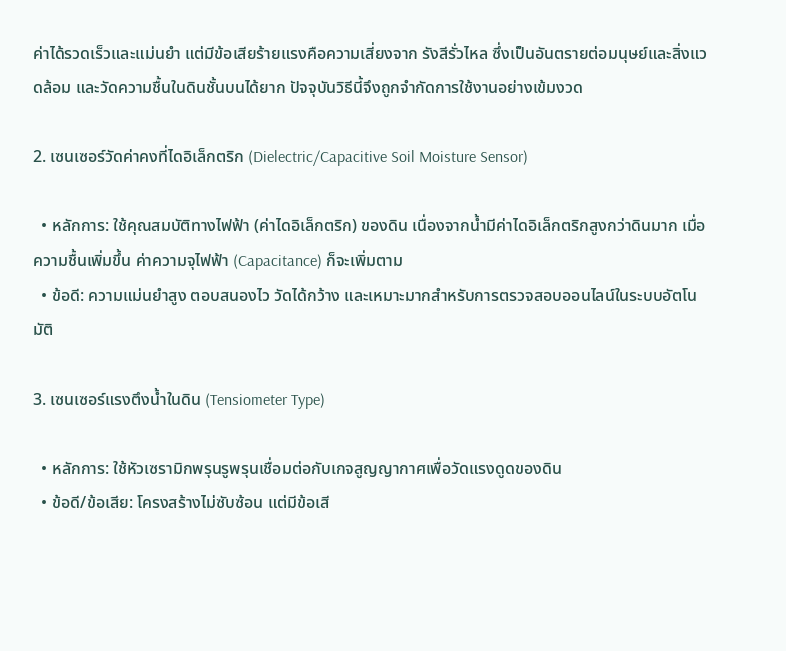ค่าได้รวดเร็วและแม่นยำ แต่มีข้อเสียร้ายแรงคือความเสี่ยงจาก รังสีรั่วไหล ซึ่งเป็นอันตรายต่อมนุษย์และสิ่งแวดล้อม และวัดความชื้นในดินชั้นบนได้ยาก ปัจจุบันวิธีนี้จึงถูกจำกัดการใช้งานอย่างเข้มงวด

2. เซนเซอร์วัดค่าคงที่ไดอิเล็กตริก (Dielectric/Capacitive Soil Moisture Sensor)

  • หลักการ: ใช้คุณสมบัติทางไฟฟ้า (ค่าไดอิเล็กตริก) ของดิน เนื่องจากน้ำมีค่าไดอิเล็กตริกสูงกว่าดินมาก เมื่อความชื้นเพิ่มขึ้น ค่าความจุไฟฟ้า (Capacitance) ก็จะเพิ่มตาม
  • ข้อดี: ความแม่นยำสูง ตอบสนองไว วัดได้กว้าง และเหมาะมากสำหรับการตรวจสอบออนไลน์ในระบบอัตโนมัติ

3. เซนเซอร์แรงตึงน้ำในดิน (Tensiometer Type)

  • หลักการ: ใช้หัวเซรามิกพรุนรูพรุนเชื่อมต่อกับเกจสูญญากาศเพื่อวัดแรงดูดของดิน
  • ข้อดี/ข้อเสีย: โครงสร้างไม่ซับซ้อน แต่มีข้อเสี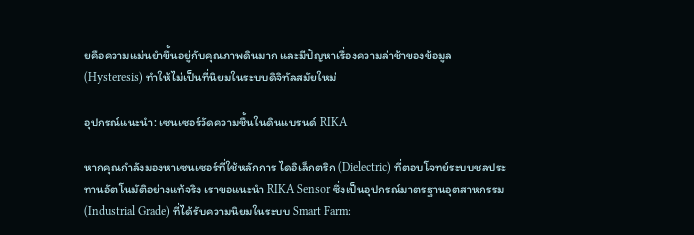ยคือความแม่นยำขึ้นอยู่กับคุณภาพดินมาก และมีปัญหาเรื่องความล่าช้าของข้อมูล (Hysteresis) ทำให้ไม่เป็นที่นิยมในระบบดิจิทัลสมัยใหม่

อุปกรณ์แนะนำ: เซนเซอร์วัดความชื้นในดินแบรนด์ RIKA

หากคุณกำลังมองหาเซนเซอร์ที่ใช้หลักการ ไดอิเล็กตริก (Dielectric) ที่ตอบโจทย์ระบบชลประทานอัตโนมัติอย่างแท้จริง เราขอแนะนำ RIKA Sensor ซึ่งเป็นอุปกรณ์มาตรฐานอุตสาหกรรม (Industrial Grade) ที่ได้รับความนิยมในระบบ Smart Farm: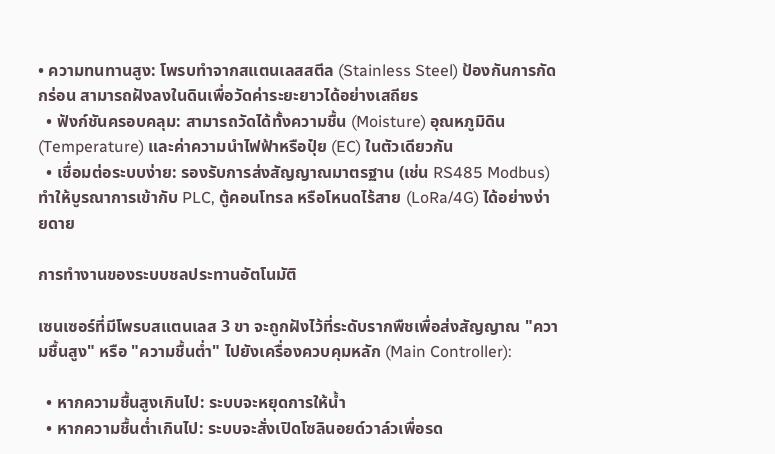• ความทนทานสูง: โพรบทำจากสแตนเลสสตีล (Stainless Steel) ป้องกันการกัดกร่อน สามารถฝังลงในดินเพื่อวัดค่าระยะยาวได้อย่างเสถียร
  • ฟังก์ชันครอบคลุม: สามารถวัดได้ทั้งความชื้น (Moisture) อุณหภูมิดิน (Temperature) และค่าความนำไฟฟ้าหรือปุ๋ย (EC) ในตัวเดียวกัน
  • เชื่อมต่อระบบง่าย: รองรับการส่งสัญญาณมาตรฐาน (เช่น RS485 Modbus) ทำให้บูรณาการเข้ากับ PLC, ตู้คอนโทรล หรือโหนดไร้สาย (LoRa/4G) ได้อย่างง่ายดาย

การทำงานของระบบชลประทานอัตโนมัติ

เซนเซอร์ที่มีโพรบสแตนเลส 3 ขา จะถูกฝังไว้ที่ระดับรากพืชเพื่อส่งสัญญาณ "ความชื้นสูง" หรือ "ความชื้นต่ำ" ไปยังเครื่องควบคุมหลัก (Main Controller):

  • หากความชื้นสูงเกินไป: ระบบจะหยุดการให้น้ำ
  • หากความชื้นต่ำเกินไป: ระบบจะสั่งเปิดโซลินอยด์วาล์วเพื่อรด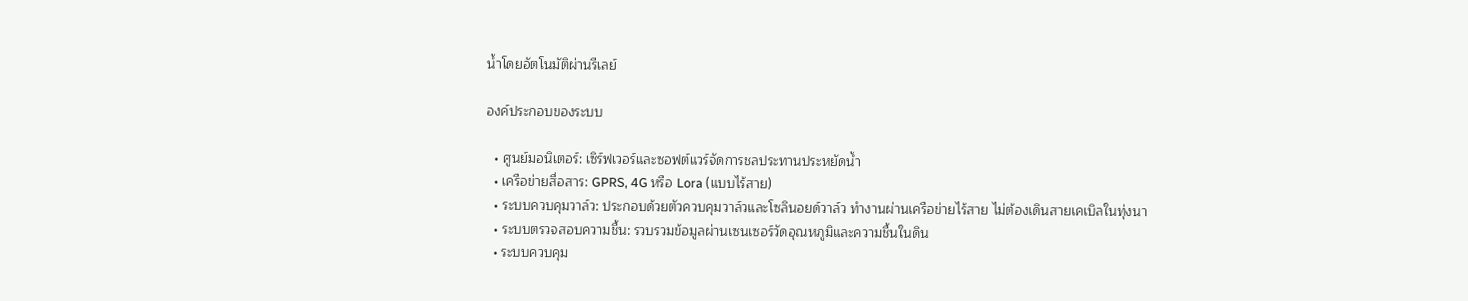น้ำโดยอัตโนมัติผ่านรีเลย์

องค์ประกอบของระบบ

  • ศูนย์มอนิเตอร์: เซิร์ฟเวอร์และซอฟต์แวร์จัดการชลประทานประหยัดน้ำ
  • เครือข่ายสื่อสาร: GPRS, 4G หรือ Lora (แบบไร้สาย)
  • ระบบควบคุมวาล์ว: ประกอบด้วยตัวควบคุมวาล์วและโซลินอยด์วาล์ว ทำงานผ่านเครือข่ายไร้สาย ไม่ต้องเดินสายเคเบิลในทุ่งนา
  • ระบบตรวจสอบความชื้น: รวบรวมข้อมูลผ่านเซนเซอร์วัดอุณหภูมิและความชื้นในดิน
  • ระบบควบคุม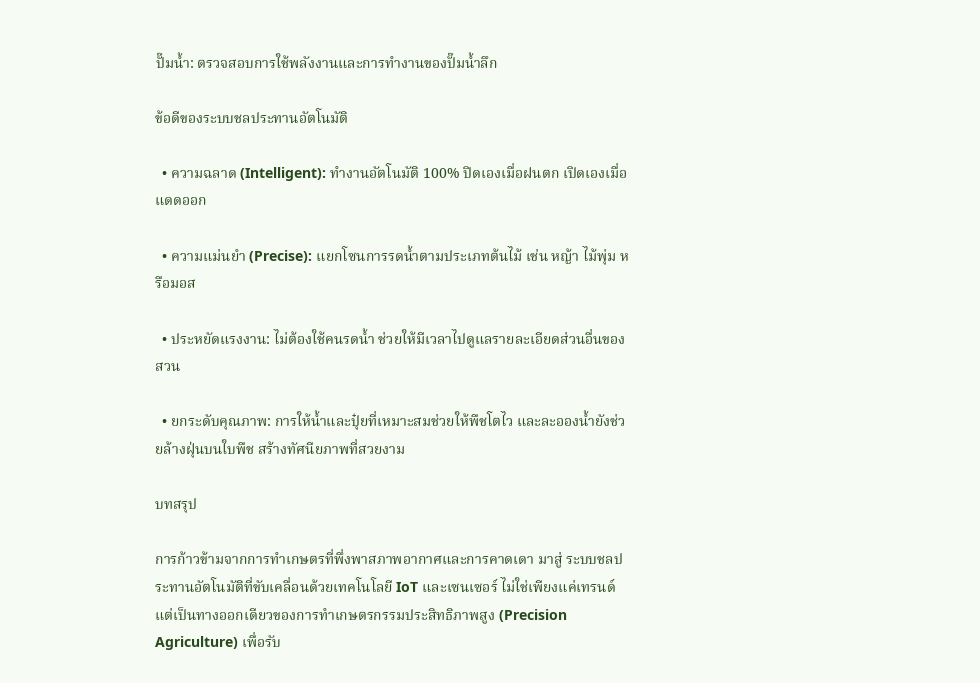ปั๊มน้ำ: ตรวจสอบการใช้พลังงานและการทำงานของปั๊มน้ำลึก

ข้อดีของระบบชลประทานอัตโนมัติ

  • ความฉลาด (Intelligent): ทำงานอัตโนมัติ 100% ปิดเองเมื่อฝนตก เปิดเองเมื่อแดดออก

  • ความแม่นยำ (Precise): แยกโซนการรดน้ำตามประเภทต้นไม้ เช่น หญ้า ไม้พุ่ม หรือมอส

  • ประหยัดแรงงาน: ไม่ต้องใช้คนรดน้ำ ช่วยให้มีเวลาไปดูแลรายละเอียดส่วนอื่นของสวน

  • ยกระดับคุณภาพ: การให้น้ำและปุ๋ยที่เหมาะสมช่วยให้พืชโตไว และละอองน้ำยังช่วยล้างฝุ่นบนใบพืช สร้างทัศนียภาพที่สวยงาม

บทสรุป

การก้าวข้ามจากการทำเกษตรที่พึ่งพาสภาพอากาศและการคาดเดา มาสู่ ระบบชลประทานอัตโนมัติที่ขับเคลื่อนด้วยเทคโนโลยี IoT และเซนเซอร์ ไม่ใช่เพียงแค่เทรนด์ แต่เป็นทางออกเดียวของการทำเกษตรกรรมประสิทธิภาพสูง (Precision Agriculture) เพื่อรับ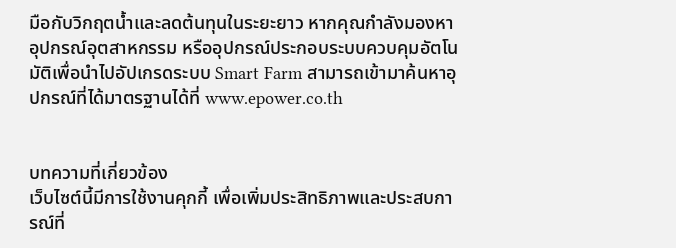มือกับวิกฤตน้ำและลดต้นทุนในระยะยาว หากคุณกำลังมองหาอุปกรณ์อุตสาหกรรม หรืออุปกรณ์ประกอบระบบควบคุมอัตโนมัติเพื่อนำไปอัปเกรดระบบ Smart Farm สามารถเข้ามาค้นหาอุปกรณ์ที่ได้มาตรฐานได้ที่ www.epower.co.th


บทความที่เกี่ยวข้อง
เว็บไซต์นี้มีการใช้งานคุกกี้ เพื่อเพิ่มประสิทธิภาพและประสบการณ์ที่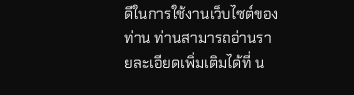ดีในการใช้งานเว็บไซต์ของท่าน ท่านสามารถอ่านรายละเอียดเพิ่มเติมได้ที่ น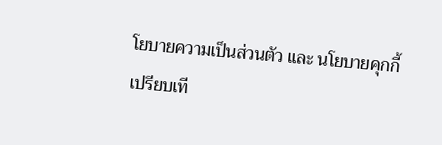โยบายความเป็นส่วนตัว และ นโยบายคุกกี้
เปรียบเที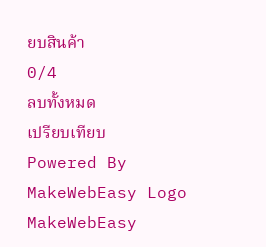ยบสินค้า
0/4
ลบทั้งหมด
เปรียบเทียบ
Powered By MakeWebEasy Logo MakeWebEasy